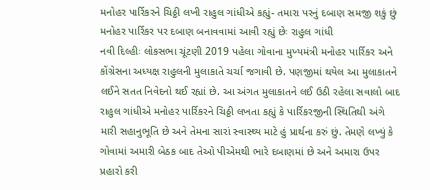મનોહર પાર્રિકરને ચિઠ્ઠી લખી રાહુલ ગાંધીએ કહ્યું- તમારા પરનું દબાણ સમજી શકું છું
મનોહર પાર્રિકર પર દબાણ બનાવવામાં આવી રહ્યું છેઃ રાહુલ ગાંધી
નવી દિલ્હીઃ લોકસભા ચૂંટણી 2019 પહેલા ગોવાના મુખ્યમંત્રી મનોહર પાર્રિકર અને કોંગ્રેસના અધ્યક્ષ રાહુલની મુલાકાતે ચર્ચા જગાવી છે. પણજીમાં થયેલ આ મુલાકાતને લઈને સતત નિવેદનો થઈ રહ્યાં છે. આ અંગત મુલાકાતને લઈ ઉઠી રહેલા સવાલો બાદ રાહુલ ગાંધીએ મનોહર પાર્રિકરને ચિઠ્ઠી લખતા કહ્યું કે પાર્રિકરજીની સ્થિતિથી અંગે મારી સહાનુભૂતિ છે અને તેમના સારાં સ્વાસ્થ્ય માટે હું પ્રાર્થના કરું છું. તેમણે લખ્યું કે ગોવામાં અમારી બેઠક બાદ તેઓ પીએમથી ભારે દબાણમાં છે અને અમારા ઉપર પ્રહારો કરી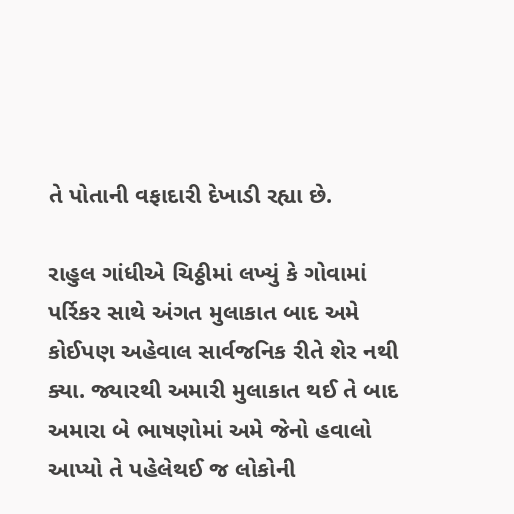તે પોતાની વફાદારી દેખાડી રહ્યા છે.

રાહુલ ગાંધીએ ચિઠ્ઠીમાં લખ્યું કે ગોવામાં પર્રિકર સાથે અંગત મુલાકાત બાદ અમે કોઈપણ અહેવાલ સાર્વજનિક રીતે શેર નથી ક્યા. જ્યારથી અમારી મુલાકાત થઈ તે બાદ અમારા બે ભાષણોમાં અમે જેનો હવાલો આપ્યો તે પહેલેથઈ જ લોકોની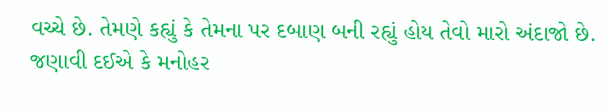વચ્ચે છે. તેમણે કહ્યું કે તેમના પર દબાણ બની રહ્યું હોય તેવો મારો અંદાજો છે.
જણાવી દઈએ કે મનોહર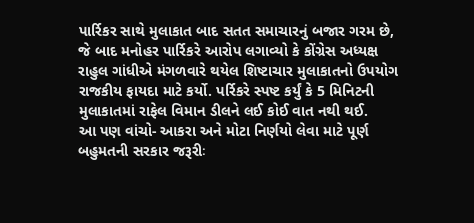પાર્રિકર સાથે મુલાકાત બાદ સતત સમાચારનું બજાર ગરમ છે, જે બાદ મનોહર પાર્રિકરે આરોપ લગાવ્યો કે કોંગ્રેસ અધ્યક્ષ રાહુલ ગાંધીએ મંગળવારે થયેલ શિષ્ટાચાર મુલાકાતનો ઉપયોગ રાજકીય ફાયદા માટે કર્યો. પર્રિકરે સ્પષ્ટ કર્યું કે 5 મિનિટની મુલાકાતમાં રાફેલ વિમાન ડીલને લઈ કોઈ વાત નથી થઈ.
આ પણ વાંચો- આકરા અને મોટા નિર્ણયો લેવા માટે પૂર્ણ બહુમતની સરકાર જરૂરીઃ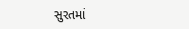સુરતમાં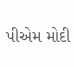પીએમ મોદી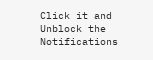Click it and Unblock the Notifications